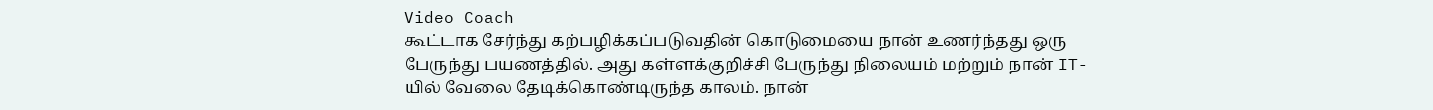Video Coach
கூட்டாக சேர்ந்து கற்பழிக்கப்படுவதின் கொடுமையை நான் உணர்ந்தது ஒரு பேருந்து பயணத்தில். அது கள்ளக்குறிச்சி பேருந்து நிலையம் மற்றும் நான் IT-யில் வேலை தேடிக்கொண்டிருந்த காலம். நான்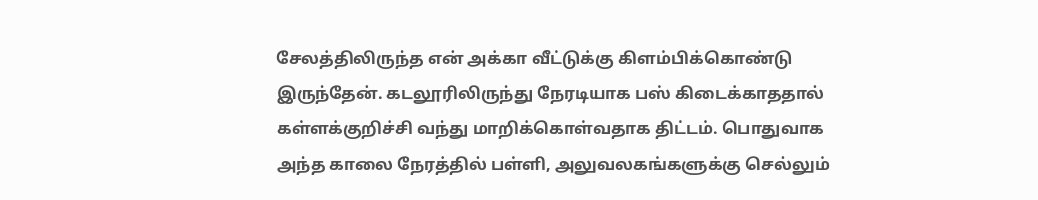சேலத்திலிருந்த என் அக்கா வீட்டுக்கு கிளம்பிக்கொண்டு இருந்தேன். கடலூரிலிருந்து நேரடியாக பஸ் கிடைக்காததால் கள்ளக்குறிச்சி வந்து மாறிக்கொள்வதாக திட்டம். பொதுவாக அந்த காலை நேரத்தில் பள்ளி, அலுவலகங்களுக்கு செல்லும்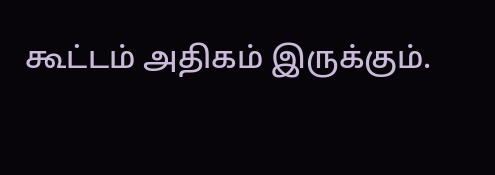கூட்டம் அதிகம் இருக்கும்.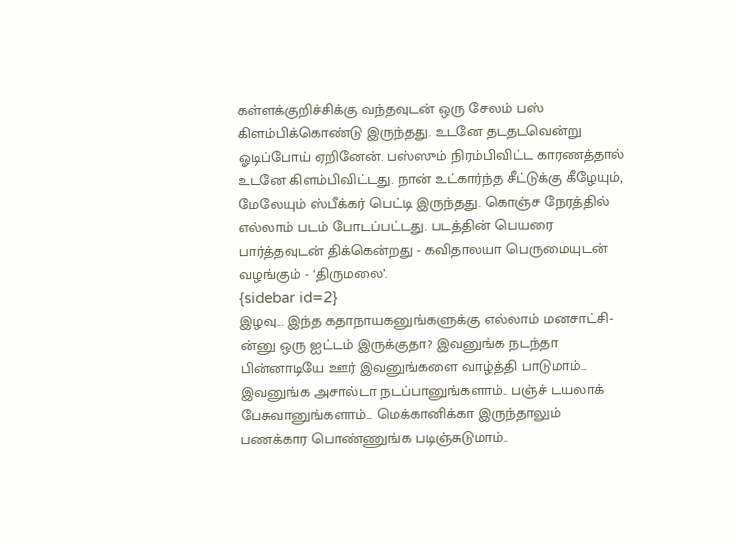கள்ளக்குறிச்சிக்கு வந்தவுடன் ஒரு சேலம் பஸ் கிளம்பிக்கொண்டு இருந்தது. உடனே தடதடவென்று ஓடிப்போய் ஏறினேன். பஸ்ஸும் நிரம்பிவிட்ட காரணத்தால் உடனே கிளம்பிவிட்டது. நான் உட்கார்ந்த சீட்டுக்கு கீழேயும், மேலேயும் ஸ்பீக்கர் பெட்டி இருந்தது. கொஞ்ச நேரத்தில் எல்லாம் படம் போடப்பட்டது. படத்தின் பெயரை பார்த்தவுடன் திக்கென்றது - கவிதாலயா பெருமையுடன் வழங்கும் - ‘திருமலை’.
{sidebar id=2}
இழவு... இந்த கதாநாயகனுங்களுக்கு எல்லாம் மனசாட்சி-ன்னு ஒரு ஐட்டம் இருக்குதா? இவனுங்க நடந்தா பின்னாடியே ஊர் இவனுங்களை வாழ்த்தி பாடுமாம்... இவனுங்க அசால்டா நடப்பானுங்களாம்.. பஞ்ச் டயலாக் பேசுவானுங்களாம்... மெக்கானிக்கா இருந்தாலும் பணக்கார பொண்ணுங்க படிஞ்சுடுமாம்..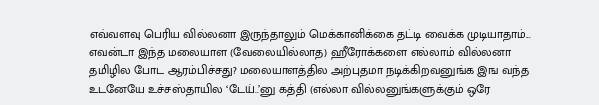எவ்வளவு பெரிய வில்லனா இருந்தாலும் மெக்கானிக்கை தட்டி வைக்க முடியாதாம்... எவன்டா இந்த மலையாள (வேலையில்லாத) ஹீரோக்களை எல்லாம் வில்லனா தமிழில போட ஆரம்பிச்சது? மலையாளத்தில அற்புதமா நடிக்கிறவனுங்க இங வந்த உடனேயே உச்சஸ்தாயில ‘டேய்..’னு கத்தி (எல்லா வில்லனுங்களுக்கும் ஒரே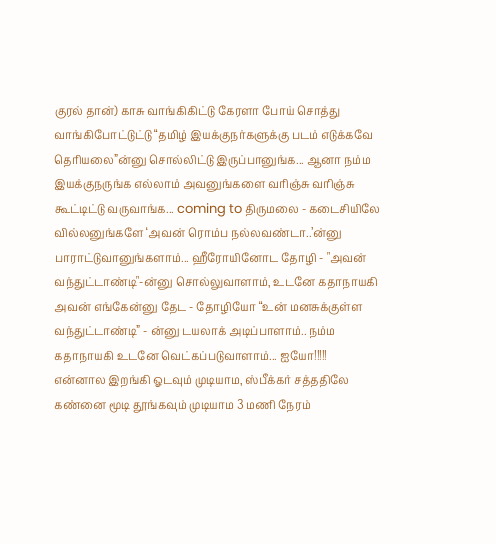குரல் தான்) காசு வாங்கிகிட்டு கேரளா போய் சொத்து வாங்கிபோட்டுட்டு “தமிழ் இயக்குநர்களுக்கு படம் எடுக்கவே தெரியலை”ன்னு சொல்லிட்டு இருப்பானுங்க... ஆனா நம்ம இயக்குநருங்க எல்லாம் அவனுங்களை வரிஞ்சு வரிஞ்சு கூட்டிட்டு வருவாங்க... coming to திருமலை - கடைசியிலே வில்லனுங்களே ‘அவன் ரொம்ப நல்லவண்டா..’ன்னு பாராட்டுவானுங்களாம்... ஹீரோயினோட தோழி - "அவன் வந்துட்டாண்டி"-ன்னு சொல்லுவாளாம், உடனே கதாநாயகி அவன் எங்கேன்னு தேட - தோழியோ “உன் மனசுக்குள்ள வந்துட்டாண்டி” - ன்னு டயலாக் அடிப்பாளாம்.. நம்ம கதாநாயகி உடனே வெட்கப்படுவாளாம்... ஐயோ!!!!! என்னால இறங்கி ஓடவும் முடியாம, ஸ்பீக்கர் சத்ததிலே கண்னை மூடி தூங்கவும் முடியாம 3 மணி நேரம்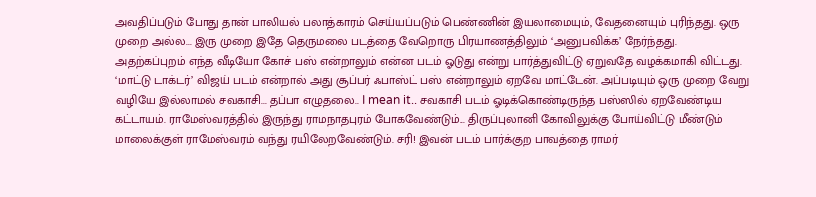அவதிப்படும் போது தான் பாலியல் பலாத்காரம் செய்யப்படும் பெண்ணின் இயலாமையும், வேதனையும் புரிந்தது. ஒரு முறை அல்ல... இரு முறை இதே தெருமலை படத்தை வேறொரு பிரயாணத்திலும் ‘அனுபவிக்க’ நேர்ந்தது.
அதற்கப்புறம் எந்த வீடியோ கோச் பஸ் என்றாலும் என்ன படம் ஓடுது என்று பார்த்துவிட்டு ஏறுவதே வழக்கமாகி விட்டது. ‘மாட்டு டாக்டர்’ விஜய் படம் என்றால் அது சூப்பர் ஃபாஸ்ட் பஸ் என்றாலும் ஏறவே மாட்டேன். அப்படியும் ஒரு முறை வேறு வழியே இல்லாமல் சவகாசி... தப்பா எழுதலை.. I mean it.. சவகாசி படம் ஓடிக்கொண்டிருந்த பஸ்ஸில் ஏறவேண்டிய கட்டாயம். ராமேஸ்வரத்தில் இருந்து ராமநாதபுரம் போகவேண்டும்... திருப்புலானி கோவிலுக்கு போய்விட்டு மீண்டும் மாலைக்குள் ராமேஸ்வரம் வந்து ரயிலேறவேண்டும். சரி! இவன் படம் பார்க்குற பாவத்தை ராமர்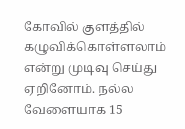கோவில் குளத்தில் கழுவிக்கொள்ளலாம் என்று முடிவு செய்து ஏறினோம். நல்ல வேளையாக 15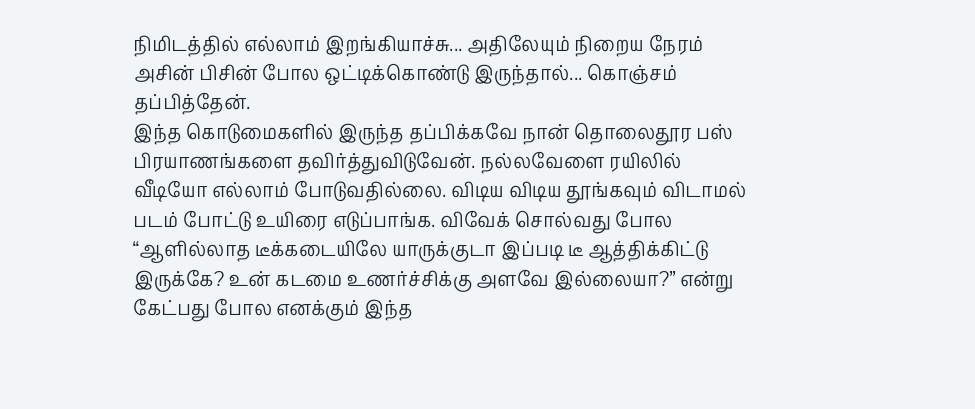நிமிடத்தில் எல்லாம் இறங்கியாச்சு... அதிலேயும் நிறைய நேரம் அசின் பிசின் போல ஒட்டிக்கொண்டு இருந்தால்... கொஞ்சம் தப்பித்தேன்.
இந்த கொடுமைகளில் இருந்த தப்பிக்கவே நான் தொலைதூர பஸ் பிரயாணங்களை தவிர்த்துவிடுவேன். நல்லவேளை ரயிலில் வீடியோ எல்லாம் போடுவதில்லை. விடிய விடிய தூங்கவும் விடாமல் படம் போட்டு உயிரை எடுப்பாங்க. விவேக் சொல்வது போல “ஆளில்லாத டீக்கடையிலே யாருக்குடா இப்படி டீ ஆத்திக்கிட்டு இருக்கே? உன் கடமை உணர்ச்சிக்கு அளவே இல்லையா?” என்று கேட்பது போல எனக்கும் இந்த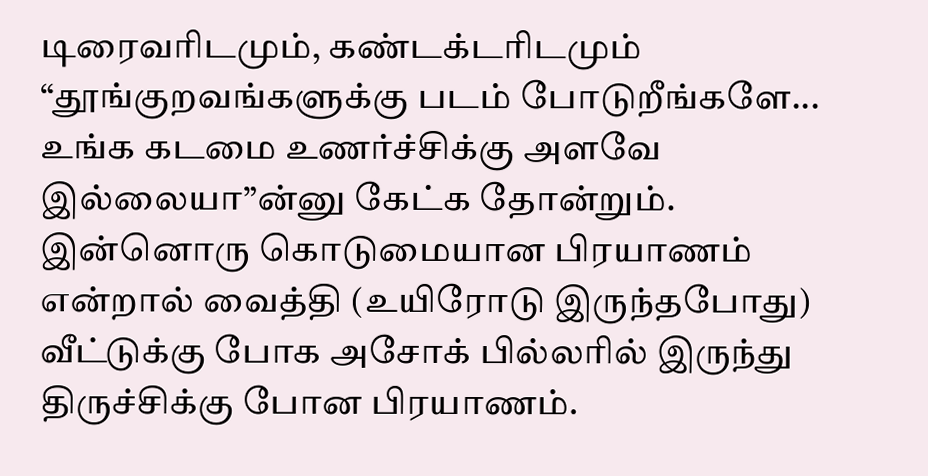டிரைவரிடமும், கண்டக்டரிடமும் “தூங்குறவங்களுக்கு படம் போடுறீங்களே... உங்க கடமை உணர்ச்சிக்கு அளவே இல்லையா”ன்னு கேட்க தோன்றும். இன்னொரு கொடுமையான பிரயாணம் என்றால் வைத்தி (உயிரோடு இருந்தபோது) வீட்டுக்கு போக அசோக் பில்லரில் இருந்து திருச்சிக்கு போன பிரயாணம்.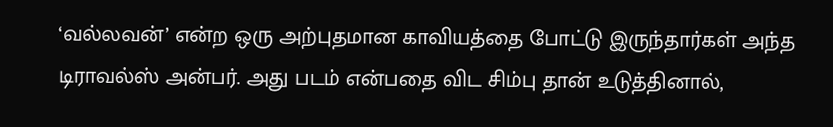‘வல்லவன்’ என்ற ஒரு அற்புதமான காவியத்தை போட்டு இருந்தார்கள் அந்த டிராவல்ஸ் அன்பர். அது படம் என்பதை விட சிம்பு தான் உடுத்தினால்,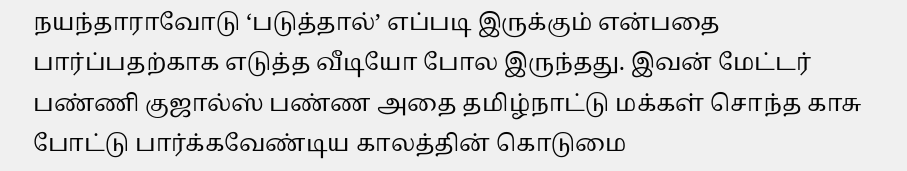நயந்தாராவோடு ‘படுத்தால்’ எப்படி இருக்கும் என்பதை பார்ப்பதற்காக எடுத்த வீடியோ போல இருந்தது. இவன் மேட்டர் பண்ணி குஜால்ஸ் பண்ண அதை தமிழ்நாட்டு மக்கள் சொந்த காசு போட்டு பார்க்கவேண்டிய காலத்தின் கொடுமை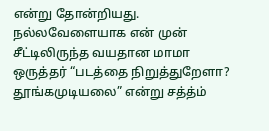என்று தோன்றியது. நல்லவேளையாக என் முன் சீட்டிலிருந்த வயதான மாமா ஒருத்தர் “படத்தை நிறுத்துறேளா? தூங்கமுடியலை” என்று சத்த்ம்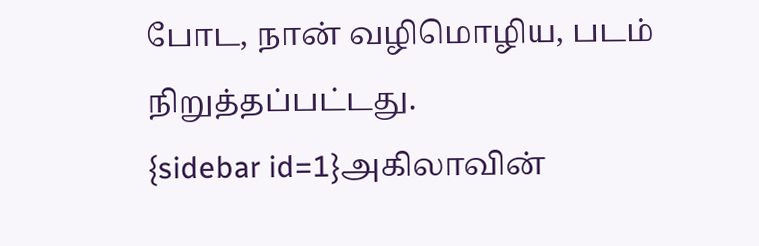போட, நான் வழிமொழிய, படம் நிறுத்தப்பட்டது.
{sidebar id=1}அகிலாவின்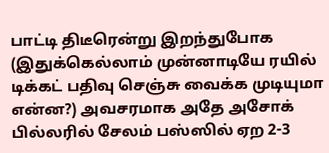பாட்டி திடீரென்று இறந்துபோக (இதுக்கெல்லாம் முன்னாடியே ரயில் டிக்கட் பதிவு செஞ்சு வைக்க முடியுமா என்ன?) அவசரமாக அதே அசோக் பில்லரில் சேலம் பஸ்ஸில் ஏற 2-3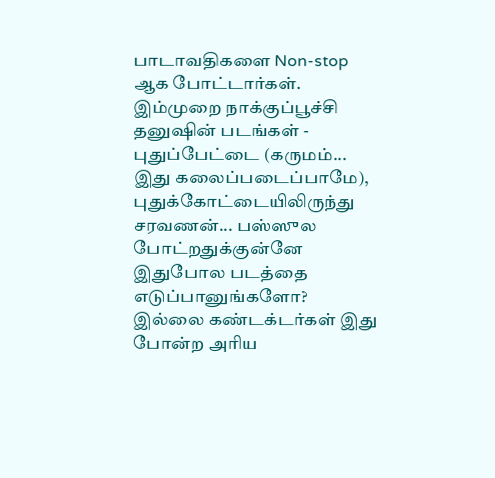பாடாவதிகளை Non-stop ஆக போட்டார்கள். இம்முறை நாக்குப்பூச்சி தனுஷின் படங்கள் - புதுப்பேட்டை (கருமம்... இது கலைப்படைப்பாமே), புதுக்கோட்டையிலிருந்து சரவணன்... பஸ்ஸுல போட்றதுக்குன்னே இதுபோல படத்தை எடுப்பானுங்களோ? இல்லை கண்டக்டர்கள் இது போன்ற அரிய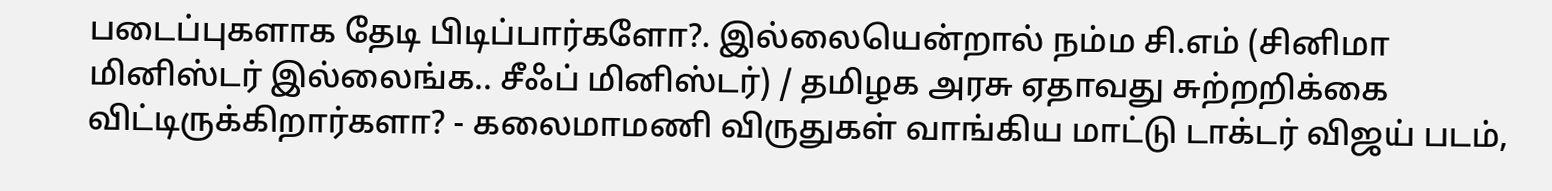படைப்புகளாக தேடி பிடிப்பார்களோ?. இல்லையென்றால் நம்ம சி.எம் (சினிமா மினிஸ்டர் இல்லைங்க.. சீஃப் மினிஸ்டர்) / தமிழக அரசு ஏதாவது சுற்றறிக்கை விட்டிருக்கிறார்களா? - கலைமாமணி விருதுகள் வாங்கிய மாட்டு டாக்டர் விஜய் படம்,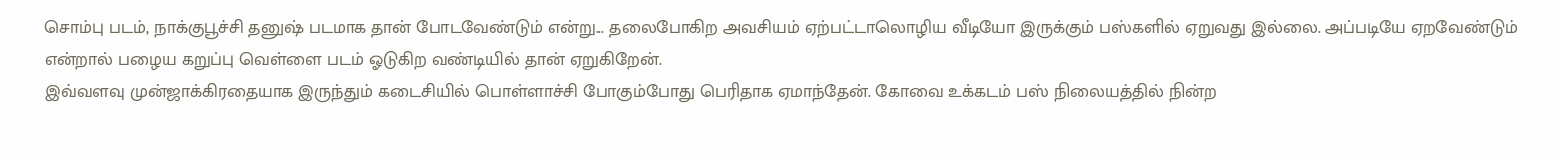சொம்பு படம், நாக்குபூச்சி தனுஷ் படமாக தான் போடவேண்டும் என்று... தலைபோகிற அவசியம் ஏற்பட்டாலொழிய வீடியோ இருக்கும் பஸ்களில் ஏறுவது இல்லை. அப்படியே ஏறவேண்டும் என்றால் பழைய கறுப்பு வெள்ளை படம் ஓடுகிற வண்டியில் தான் ஏறுகிறேன்.
இவ்வளவு முன்ஜாக்கிரதையாக இருந்தும் கடைசியில் பொள்ளாச்சி போகும்போது பெரிதாக ஏமாந்தேன். கோவை உக்கடம் பஸ் நிலையத்தில் நின்ற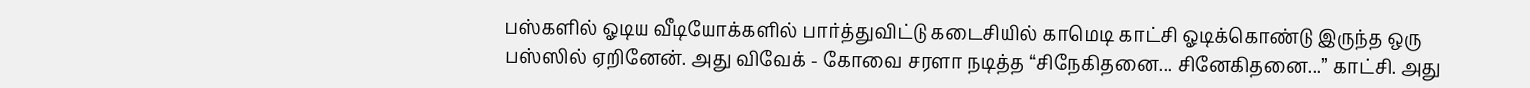பஸ்களில் ஓடிய வீடியோக்களில் பார்த்துவிட்டு கடைசியில் காமெடி காட்சி ஓடிக்கொண்டு இருந்த ஒரு பஸ்ஸில் ஏறினேன். அது விவேக் - கோவை சரளா நடித்த “சிநேகிதனை... சினேகிதனை...” காட்சி. அது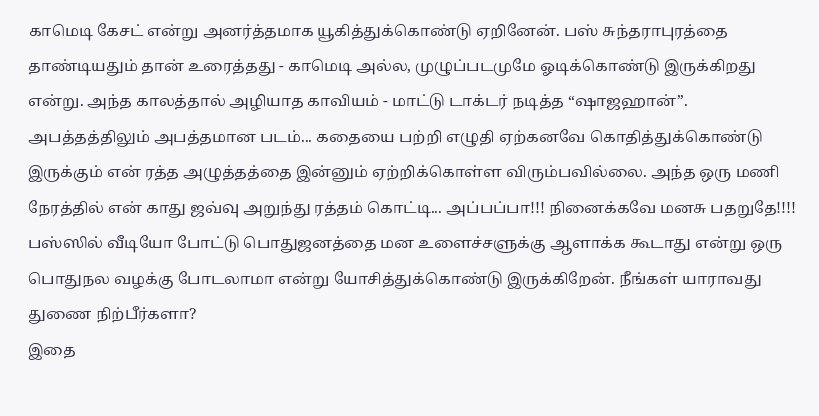காமெடி கேசட் என்று அனர்த்தமாக யூகித்துக்கொண்டு ஏறினேன். பஸ் சுந்தராபுரத்தை தாண்டியதும் தான் உரைத்தது - காமெடி அல்ல, முழுப்படமுமே ஓடிக்கொண்டு இருக்கிறது என்று. அந்த காலத்தால் அழியாத காவியம் - மாட்டு டாக்டர் நடித்த “ஷாஜஹான்”. அபத்தத்திலும் அபத்தமான படம்... கதையை பற்றி எழுதி ஏற்கனவே கொதித்துக்கொண்டு இருக்கும் என் ரத்த அழுத்தத்தை இன்னும் ஏற்றிக்கொள்ள விரும்பவில்லை. அந்த ஒரு மணி நேரத்தில் என் காது ஜவ்வு அறுந்து ரத்தம் கொட்டி... அப்பப்பா!!! நினைக்கவே மனசு பதறுதே!!!!
பஸ்ஸில் வீடியோ போட்டு பொதுஜனத்தை மன உளைச்சளுக்கு ஆளாக்க கூடாது என்று ஒரு பொதுநல வழக்கு போடலாமா என்று யோசித்துக்கொண்டு இருக்கிறேன். நீங்கள் யாராவது துணை நிற்பீர்களா?
இதை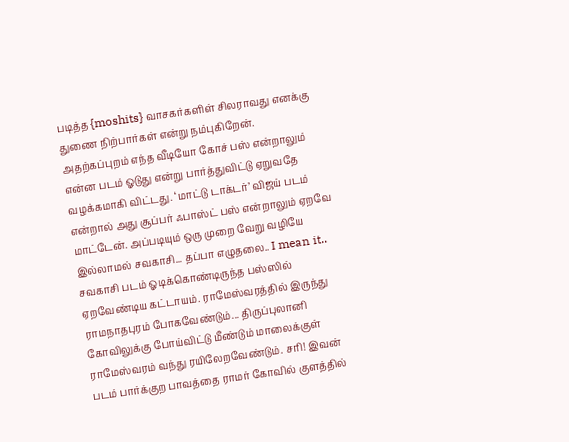படித்த {moshits} வாசகர்களிள் சிலராவது எனக்கு துணை நிற்பார்கள் என்று நம்புகிறேன்.
அதற்கப்புறம் எந்த வீடியோ கோச் பஸ் என்றாலும் என்ன படம் ஓடுது என்று பார்த்துவிட்டு ஏறுவதே வழக்கமாகி விட்டது. ‘மாட்டு டாக்டர்’ விஜய் படம் என்றால் அது சூப்பர் ஃபாஸ்ட் பஸ் என்றாலும் ஏறவே மாட்டேன். அப்படியும் ஒரு முறை வேறு வழியே இல்லாமல் சவகாசி... தப்பா எழுதலை.. I mean it.. சவகாசி படம் ஓடிக்கொண்டிருந்த பஸ்ஸில் ஏறவேண்டிய கட்டாயம். ராமேஸ்வரத்தில் இருந்து ராமநாதபுரம் போகவேண்டும்... திருப்புலானி கோவிலுக்கு போய்விட்டு மீண்டும் மாலைக்குள் ராமேஸ்வரம் வந்து ரயிலேறவேண்டும். சரி! இவன் படம் பார்க்குற பாவத்தை ராமர் கோவில் குளத்தில்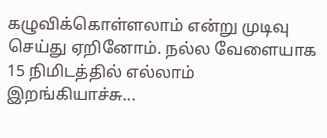கழுவிக்கொள்ளலாம் என்று முடிவு செய்து ஏறினோம். நல்ல வேளையாக 15 நிமிடத்தில் எல்லாம் இறங்கியாச்சு...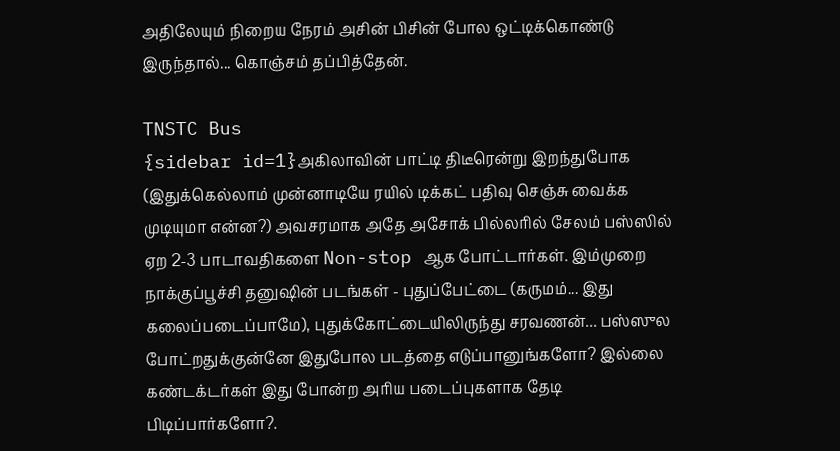அதிலேயும் நிறைய நேரம் அசின் பிசின் போல ஒட்டிக்கொண்டு இருந்தால்... கொஞ்சம் தப்பித்தேன்.

TNSTC Bus
{sidebar id=1}அகிலாவின் பாட்டி திடீரென்று இறந்துபோக (இதுக்கெல்லாம் முன்னாடியே ரயில் டிக்கட் பதிவு செஞ்சு வைக்க முடியுமா என்ன?) அவசரமாக அதே அசோக் பில்லரில் சேலம் பஸ்ஸில் ஏற 2-3 பாடாவதிகளை Non-stop ஆக போட்டார்கள். இம்முறை நாக்குப்பூச்சி தனுஷின் படங்கள் - புதுப்பேட்டை (கருமம்... இது கலைப்படைப்பாமே), புதுக்கோட்டையிலிருந்து சரவணன்... பஸ்ஸுல போட்றதுக்குன்னே இதுபோல படத்தை எடுப்பானுங்களோ? இல்லை கண்டக்டர்கள் இது போன்ற அரிய படைப்புகளாக தேடி பிடிப்பார்களோ?.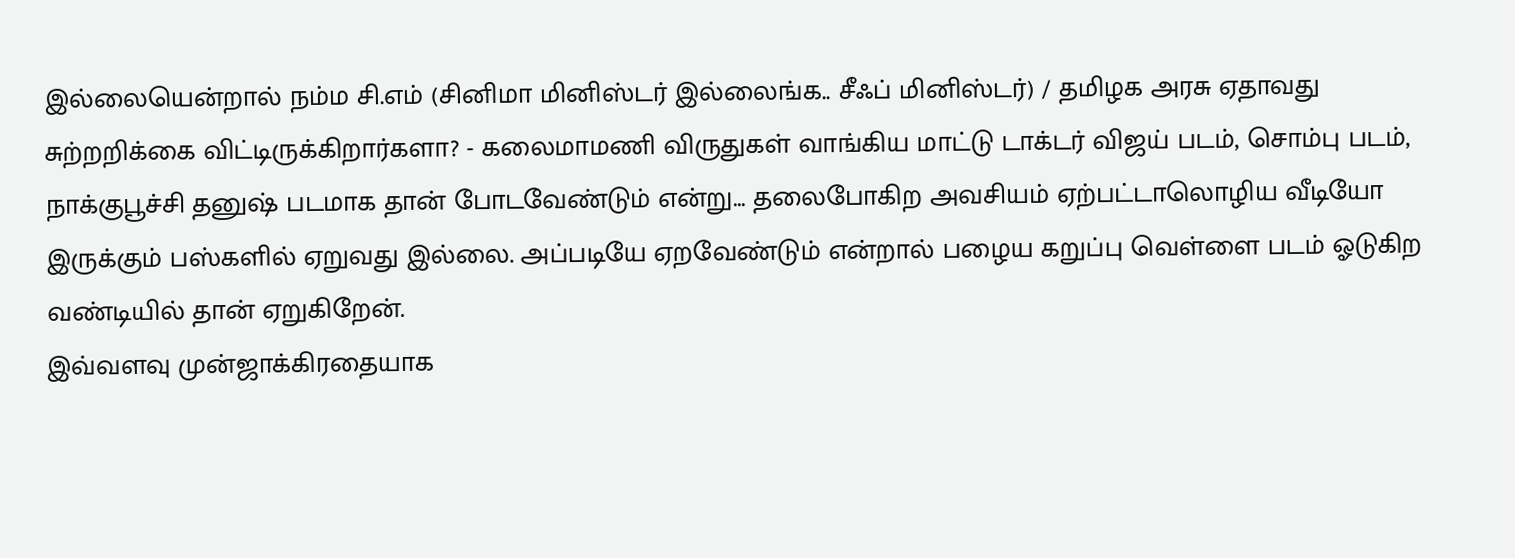இல்லையென்றால் நம்ம சி.எம் (சினிமா மினிஸ்டர் இல்லைங்க.. சீஃப் மினிஸ்டர்) / தமிழக அரசு ஏதாவது சுற்றறிக்கை விட்டிருக்கிறார்களா? - கலைமாமணி விருதுகள் வாங்கிய மாட்டு டாக்டர் விஜய் படம், சொம்பு படம், நாக்குபூச்சி தனுஷ் படமாக தான் போடவேண்டும் என்று... தலைபோகிற அவசியம் ஏற்பட்டாலொழிய வீடியோ இருக்கும் பஸ்களில் ஏறுவது இல்லை. அப்படியே ஏறவேண்டும் என்றால் பழைய கறுப்பு வெள்ளை படம் ஓடுகிற வண்டியில் தான் ஏறுகிறேன்.
இவ்வளவு முன்ஜாக்கிரதையாக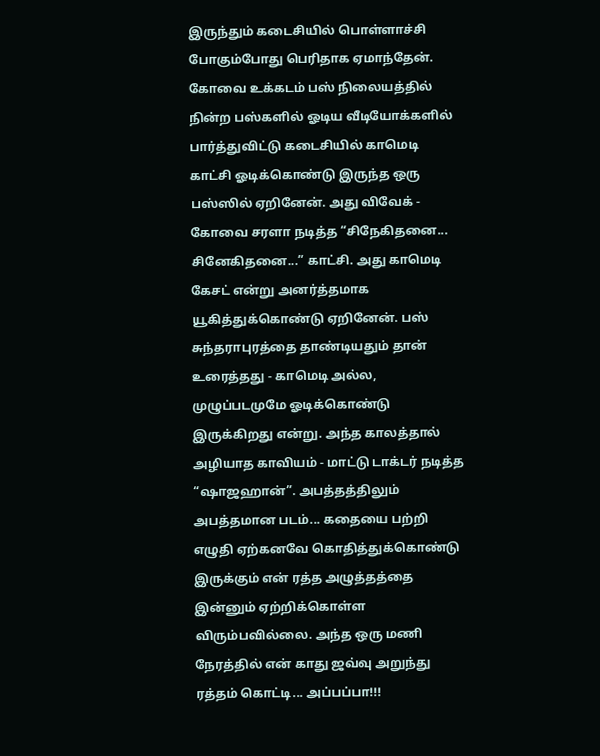இருந்தும் கடைசியில் பொள்ளாச்சி போகும்போது பெரிதாக ஏமாந்தேன். கோவை உக்கடம் பஸ் நிலையத்தில் நின்ற பஸ்களில் ஓடிய வீடியோக்களில் பார்த்துவிட்டு கடைசியில் காமெடி காட்சி ஓடிக்கொண்டு இருந்த ஒரு பஸ்ஸில் ஏறினேன். அது விவேக் - கோவை சரளா நடித்த “சிநேகிதனை... சினேகிதனை...” காட்சி. அது காமெடி கேசட் என்று அனர்த்தமாக யூகித்துக்கொண்டு ஏறினேன். பஸ் சுந்தராபுரத்தை தாண்டியதும் தான் உரைத்தது - காமெடி அல்ல, முழுப்படமுமே ஓடிக்கொண்டு இருக்கிறது என்று. அந்த காலத்தால் அழியாத காவியம் - மாட்டு டாக்டர் நடித்த “ஷாஜஹான்”. அபத்தத்திலும் அபத்தமான படம்... கதையை பற்றி எழுதி ஏற்கனவே கொதித்துக்கொண்டு இருக்கும் என் ரத்த அழுத்தத்தை இன்னும் ஏற்றிக்கொள்ள விரும்பவில்லை. அந்த ஒரு மணி நேரத்தில் என் காது ஜவ்வு அறுந்து ரத்தம் கொட்டி... அப்பப்பா!!!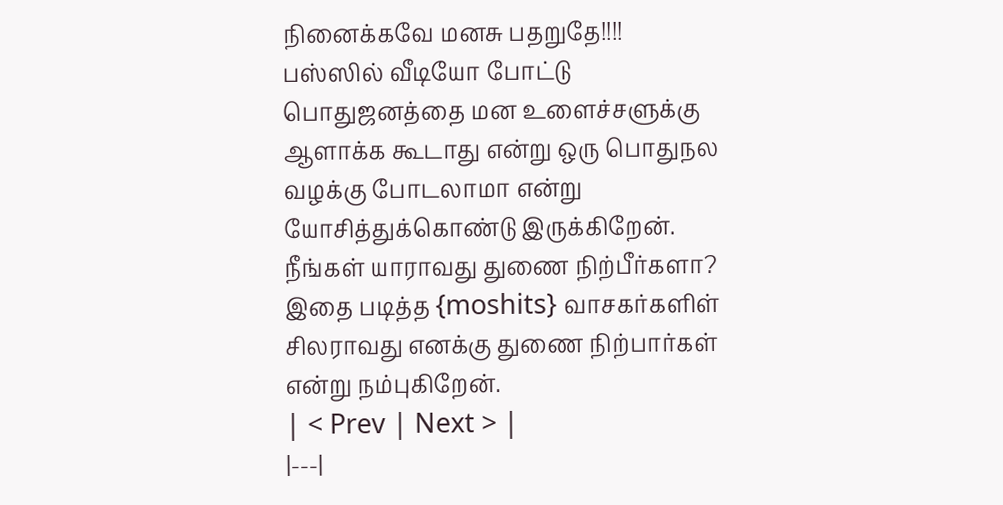நினைக்கவே மனசு பதறுதே!!!!
பஸ்ஸில் வீடியோ போட்டு பொதுஜனத்தை மன உளைச்சளுக்கு ஆளாக்க கூடாது என்று ஒரு பொதுநல வழக்கு போடலாமா என்று யோசித்துக்கொண்டு இருக்கிறேன். நீங்கள் யாராவது துணை நிற்பீர்களா?
இதை படித்த {moshits} வாசகர்களிள் சிலராவது எனக்கு துணை நிற்பார்கள் என்று நம்புகிறேன்.
| < Prev | Next > |
|---|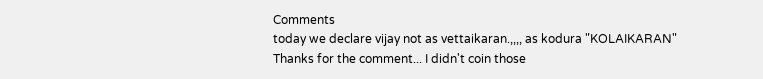Comments
today we declare vijay not as vettaikaran.,,,, as kodura "KOLAIKARAN"
Thanks for the comment... I didn't coin those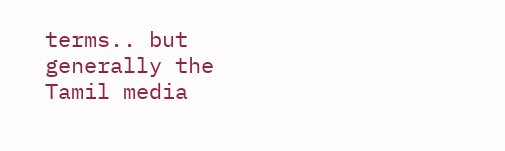terms.. but generally the Tamil media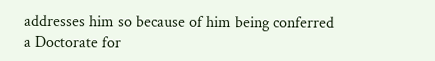addresses him so because of him being conferred a Doctorate for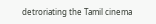detroriating the Tamil cinema